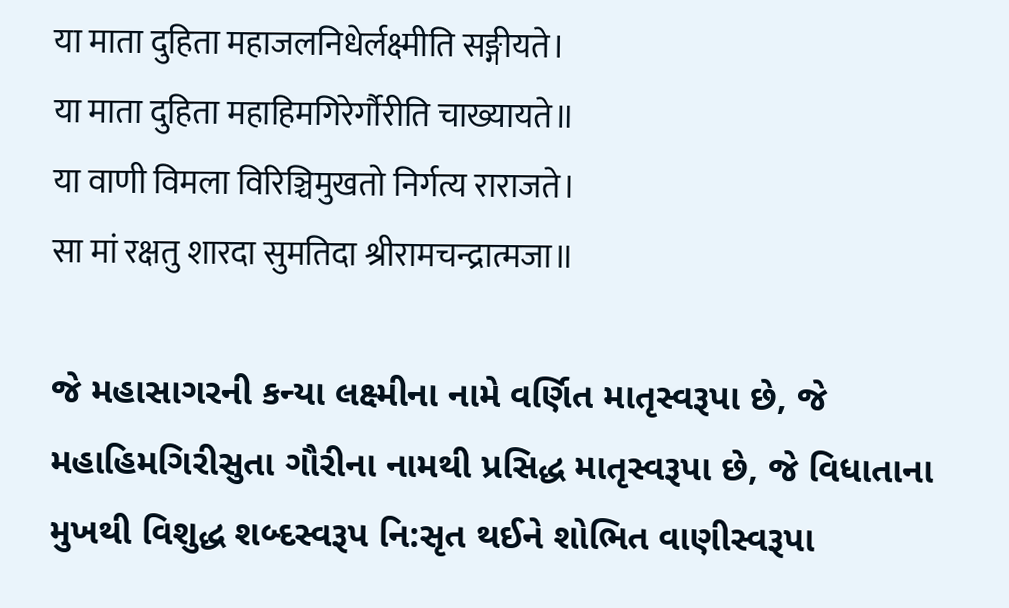या माता दुहिता महाजलनिधेर्लक्ष्मीति सङ्गीयते।
या माता दुहिता महाहिमगिरेर्गौरीति चाख्यायते॥
या वाणी विमला विरिञ्चिमुखतो निर्गत्य राराजते।
सा मां रक्षतु शारदा सुमतिदा श्रीरामचन्द्रात्मजा॥

જે મહાસાગરની કન્યા લક્ષ્મીના નામે વર્ણિત માતૃસ્વરૂપા છે, જે મહાહિમગિરીસુતા ગૌરીના નામથી પ્રસિદ્ધ માતૃસ્વરૂપા છે, જે વિધાતાના મુખથી વિશુદ્ધ શબ્દસ્વરૂપ નિ:સૃત થઈને શોભિત વાણીસ્વરૂપા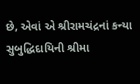છે, એવાં એ શ્રીરામચંદ્રનાં કન્યા સુબુદ્ધિદાયિની શ્રીમા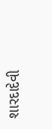શારદાદેવી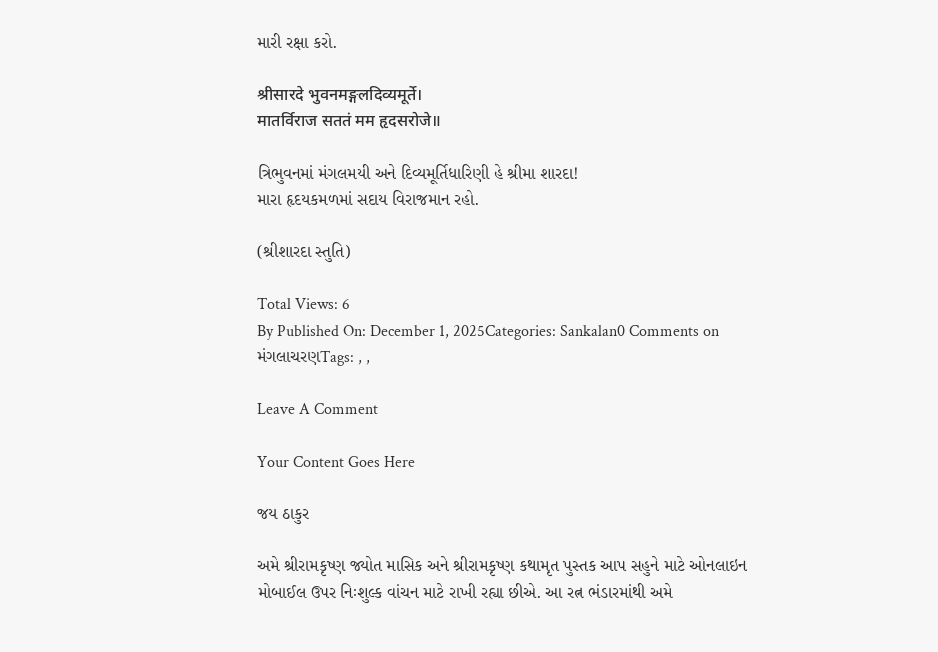મારી રક્ષા કરો.

श्रीसारदे भुवनमङ्गलदिव्यमूर्ते।
मातर्विराज सततं मम हृदसरोजे॥

ત્રિભુવનમાં મંગલમયી અને દિવ્યમૂર્તિધારિણી હે શ્રીમા શારદા!
મારા હૃદયકમળમાં સદાય વિરાજમાન રહો.

(શ્રીશારદા સ્તુતિ)

Total Views: 6
By Published On: December 1, 2025Categories: Sankalan0 Comments on મંગલાચરણTags: , ,

Leave A Comment

Your Content Goes Here

જય ઠાકુર

અમે શ્રીરામકૃષ્ણ જ્યોત માસિક અને શ્રીરામકૃષ્ણ કથામૃત પુસ્તક આપ સહુને માટે ઓનલાઇન મોબાઈલ ઉપર નિઃશુલ્ક વાંચન માટે રાખી રહ્યા છીએ. આ રત્ન ભંડારમાંથી અમે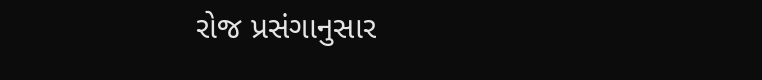રોજ પ્રસંગાનુસાર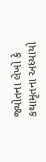જ્યોતના લેખો કે કથામૃતના અધ્યાયો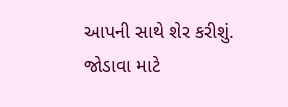આપની સાથે શેર કરીશું. જોડાવા માટે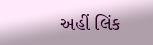અહીં લિંક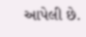આપેલી છે.